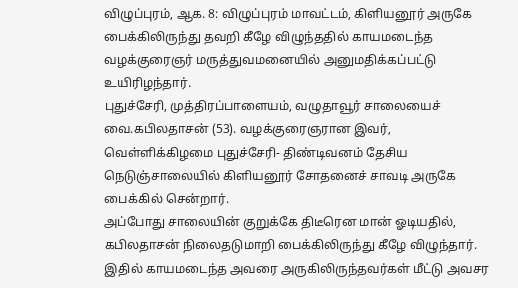விழுப்புரம், ஆக. 8: விழுப்புரம் மாவட்டம், கிளியனூர் அருகே பைக்கிலிருந்து தவறி கீழே விழுந்ததில் காயமடைந்த வழக்குரைஞர் மருத்துவமனையில் அனுமதிக்கப்பட்டு உயிரிழந்தார்.
புதுச்சேரி, முத்திரப்பாளையம், வழுதாவூர் சாலையைச் வை.கபிலதாசன் (53). வழக்குரைஞரான இவர், வெள்ளிக்கிழமை புதுச்சேரி- திண்டிவனம் தேசிய நெடுஞ்சாலையில் கிளியனூர் சோதனைச் சாவடி அருகே பைக்கில் சென்றார்.
அப்போது சாலையின் குறுக்கே திடீரென மான் ஓடியதில், கபிலதாசன் நிலைதடுமாறி பைக்கிலிருந்து கீழே விழுந்தார். இதில் காயமடைந்த அவரை அருகிலிருந்தவர்கள் மீட்டு அவசர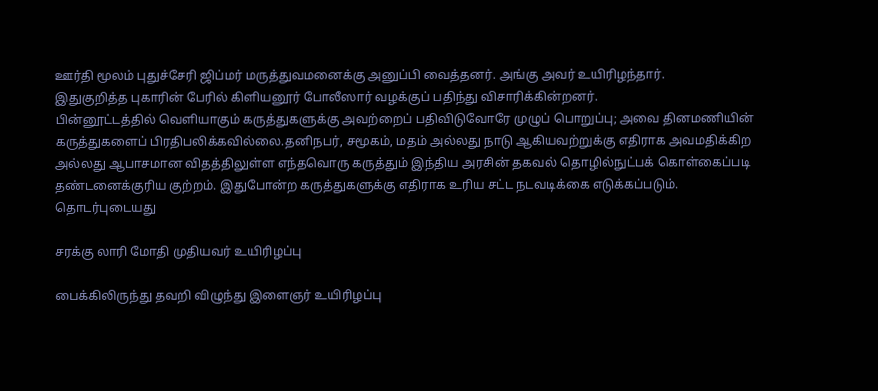ஊர்தி மூலம் புதுச்சேரி ஜிப்மர் மருத்துவமனைக்கு அனுப்பி வைத்தனர். அங்கு அவர் உயிரிழந்தார்.
இதுகுறித்த புகாரின் பேரில் கிளியனூர் போலீஸார் வழக்குப் பதிந்து விசாரிக்கின்றனர்.
பின்னூட்டத்தில் வெளியாகும் கருத்துகளுக்கு அவற்றைப் பதிவிடுவோரே முழுப் பொறுப்பு; அவை தினமணியின் கருத்துகளைப் பிரதிபலிக்கவில்லை.தனிநபர், சமூகம், மதம் அல்லது நாடு ஆகியவற்றுக்கு எதிராக அவமதிக்கிற அல்லது ஆபாசமான விதத்திலுள்ள எந்தவொரு கருத்தும் இந்திய அரசின் தகவல் தொழில்நுட்பக் கொள்கைப்படி தண்டனைக்குரிய குற்றம். இதுபோன்ற கருத்துகளுக்கு எதிராக உரிய சட்ட நடவடிக்கை எடுக்கப்படும்.
தொடர்புடையது

சரக்கு லாரி மோதி முதியவர் உயிரிழப்பு

பைக்கிலிருந்து தவறி விழுந்து இளைஞர் உயிரிழப்பு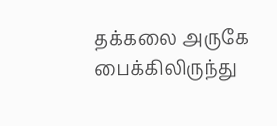தக்கலை அருகே பைக்கிலிருந்து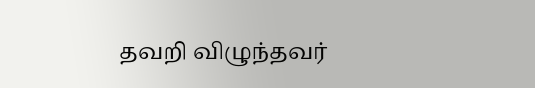தவறி விழுந்தவர்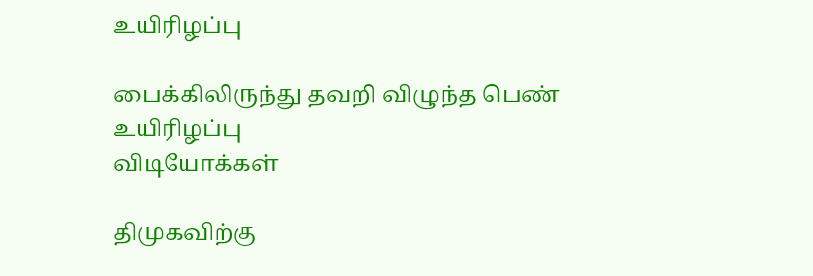உயிரிழப்பு

பைக்கிலிருந்து தவறி விழுந்த பெண் உயிரிழப்பு
விடியோக்கள்

திமுகவிற்கு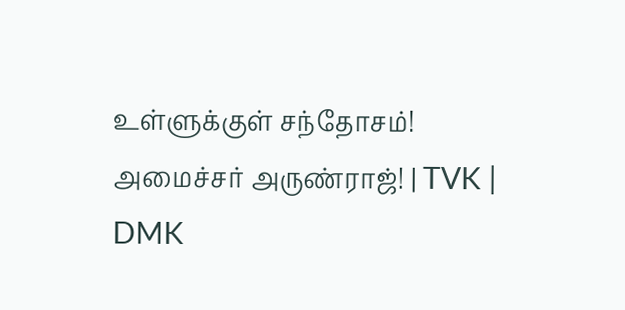உள்ளுக்குள் சந்தோசம்! அமைச்சர் அருண்ராஜ்! | TVK | DMK